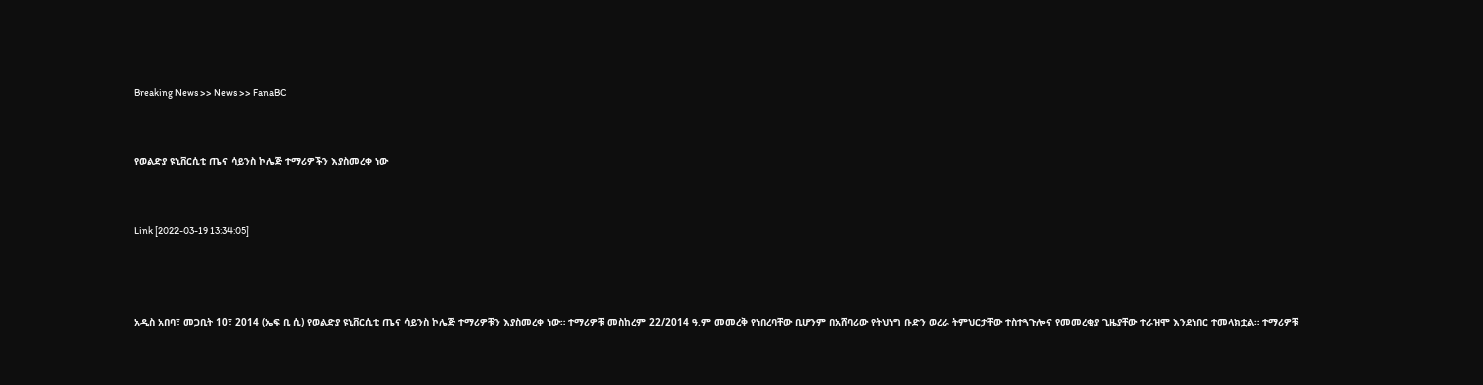Breaking News >> News >> FanaBC


የወልድያ ዩኒቨርሲቲ ጤና ሳይንስ ኮሌጅ ተማሪዎችን እያስመረቀ ነው


Link [2022-03-19 13:34:05]



አዲስ አበባ፣ መጋቢት 10፣ 2014 (ኤፍ ቢ ሲ) የወልድያ ዩኒቨርሲቲ ጤና ሳይንስ ኮሌጅ ተማሪዎቹን እያስመረቀ ነው። ተማሪዎቹ መስከረም 22/2014 ዓ.ም መመረቅ የነበረባቸው ቢሆንም በአሸባሪው የትህነግ ቡድን ወረራ ትምህርታቸው ተስተጓጉሎና የመመረቂያ ጊዜያቸው ተራዝሞ እንደነበር ተመላክቷል። ተማሪዎቹ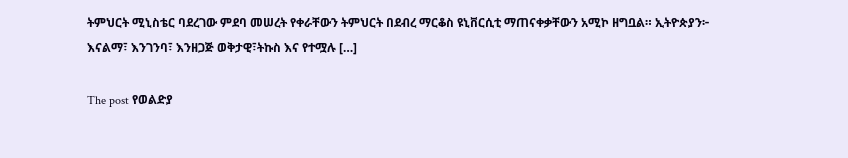ትምህርት ሚኒስቴር ባደረገው ምደባ መሠረት የቀራቸውን ትምህርት በደብረ ማርቆስ ዩኒቨርሲቲ ማጠናቀቃቸውን አሚኮ ዘግቧል። ኢትዮጵያን፦ እናልማ፣ እንገንባ፣ እንዘጋጅ ወቅታዊ፣ትኩስ እና የተሟሉ […]

The post የወልድያ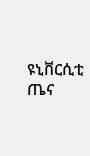ዩኒቨርሲቲ ጤና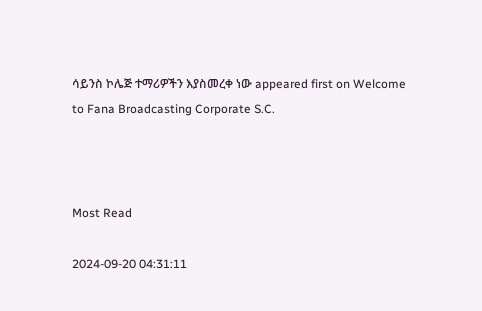ሳይንስ ኮሌጅ ተማሪዎችን እያስመረቀ ነው appeared first on Welcome to Fana Broadcasting Corporate S.C.



Most Read

2024-09-20 04:31:11